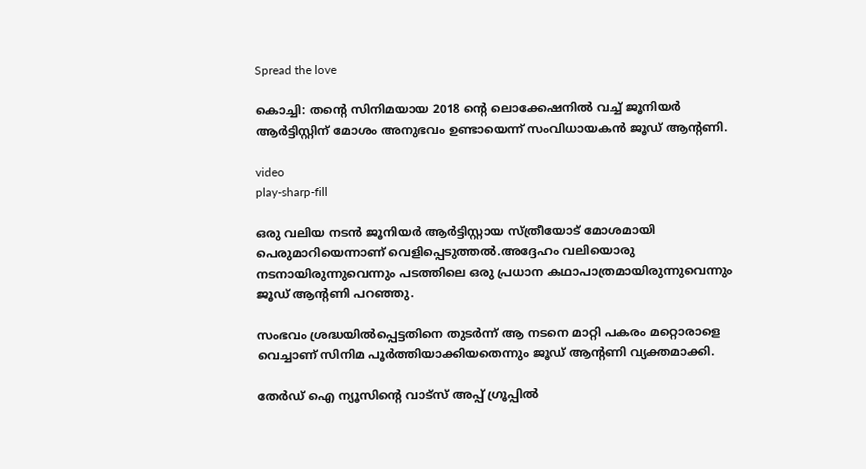Spread the love

കൊച്ചി: തന്റെ സിനിമയായ 2018 ന്റെ ലൊക്കേഷനില്‍ വച്ച് ജൂനിയര്‍ ആര്‍ട്ടിസ്റ്റിന് മോശം അനുഭവം ഉണ്ടായെന്ന് സംവിധായകന്‍ ജൂഡ് ആന്റണി.

video
play-sharp-fill

ഒരു വലിയ നടന്‍ ജൂനിയര്‍ ആര്‍ട്ടിസ്റ്റായ സ്ത്രീയോട് മോശമായി പെരുമാറിയെന്നാണ് വെളിപ്പെടുത്തല്‍.അദ്ദേഹം വലിയൊരു നടനായിരുന്നുവെന്നും പടത്തിലെ ഒരു പ്രധാന കഥാപാത്രമായിരുന്നുവെന്നും ജൂഡ് ആന്റണി പറഞ്ഞു.

സംഭവം ശ്രദ്ധയില്‍പ്പെട്ടതിനെ തുടര്‍ന്ന് ആ നടനെ മാറ്റി പകരം മറ്റൊരാളെ വെച്ചാണ് സിനിമ പൂര്‍ത്തിയാക്കിയതെന്നും ജൂഡ് ആന്റണി വ്യക്തമാക്കി.

തേർഡ് ഐ ന്യൂസിന്റെ വാട്സ് അപ്പ് ഗ്രൂപ്പിൽ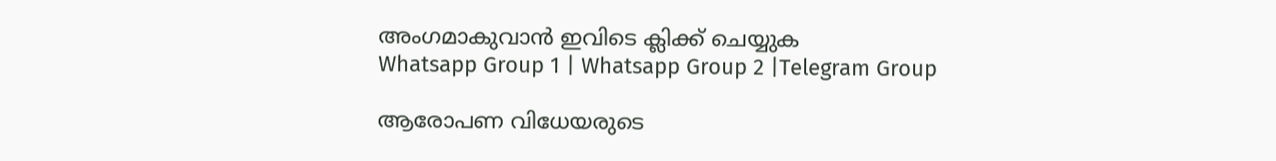അംഗമാകുവാൻ ഇവിടെ ക്ലിക്ക് ചെയ്യുക
Whatsapp Group 1 | Whatsapp Group 2 |Telegram Group

ആരോപണ വിധേയരുടെ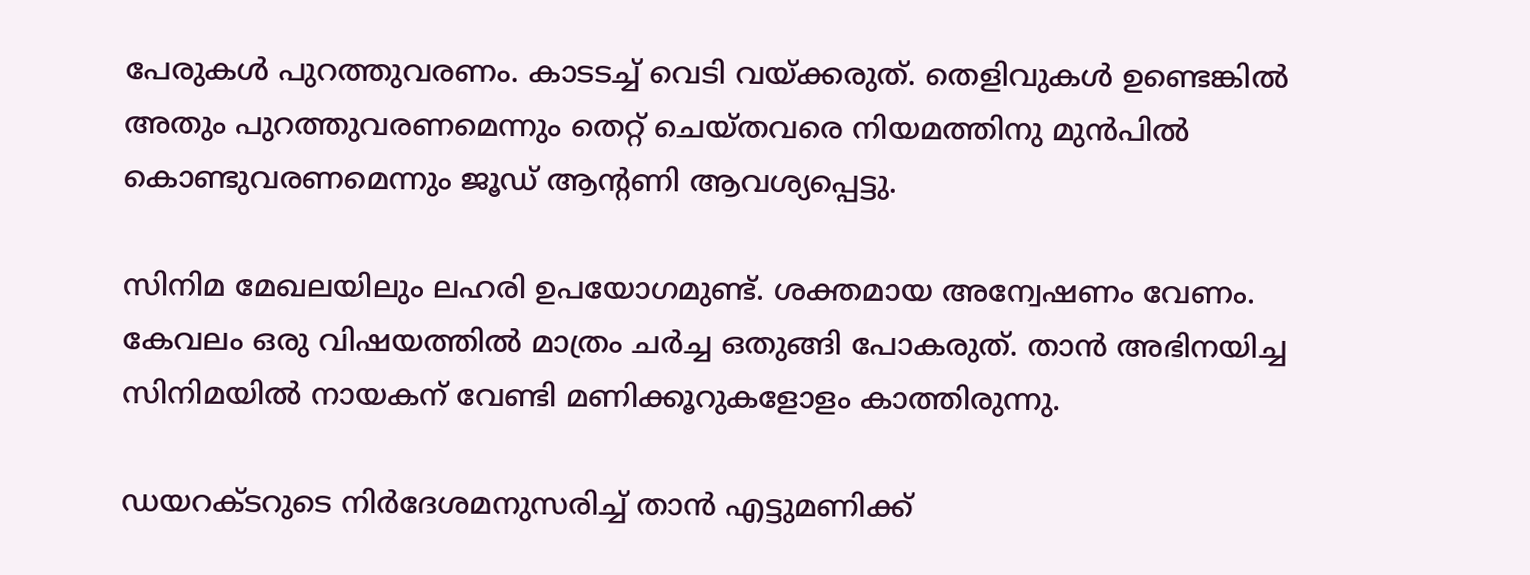പേരുകള്‍ പുറത്തുവരണം. കാടടച്ച് വെടി വയ്ക്കരുത്. തെളിവുകള്‍ ഉണ്ടെങ്കില്‍ അതും പുറത്തുവരണമെന്നും തെറ്റ് ചെയ്തവരെ നിയമത്തിനു മുന്‍പില്‍ കൊണ്ടുവരണമെന്നും ജൂഡ് ആന്റണി ആവശ്യപ്പെട്ടു.

സിനിമ മേഖലയിലും ലഹരി ഉപയോഗമുണ്ട്. ശക്തമായ അന്വേഷണം വേണം. കേവലം ഒരു വിഷയത്തില്‍ മാത്രം ചര്‍ച്ച ഒതുങ്ങി പോകരുത്. താന്‍ അഭിനയിച്ച സിനിമയില്‍ നായകന് വേണ്ടി മണിക്കൂറുകളോളം കാത്തിരുന്നു.

ഡയറക്ടറുടെ നിര്‍ദേശമനുസരിച്ച് താന്‍ എട്ടുമണിക്ക്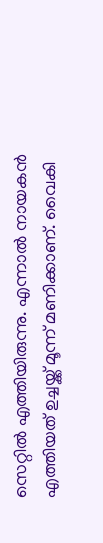സെറ്റില്‍ എത്തിയിരുന്നു. എന്നാല്‍ നായകന്‍ എത്തിയത് ഉച്ചയ്ക്ക് മൂന്ന് മണിക്കാണ്. വൈകി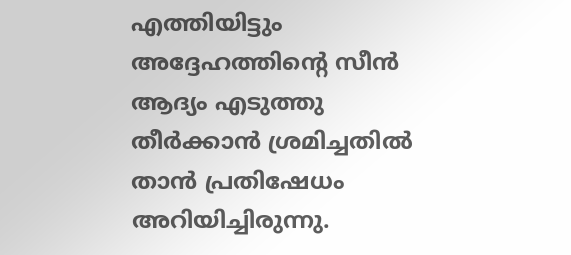എത്തിയിട്ടും അദ്ദേഹത്തിന്റെ സീന്‍ ആദ്യം എടുത്തു തീര്‍ക്കാന്‍ ശ്രമിച്ചതില്‍ താന്‍ പ്രതിഷേധം അറിയിച്ചിരുന്നു.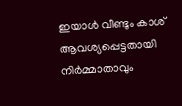ഇയാള്‍ വീണ്ടും കാശ് ആവശ്യപ്പെട്ടതായി നിര്‍മ്മാതാവും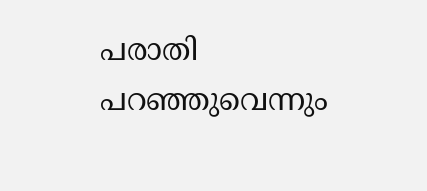പരാതി പറഞ്ഞുവെന്നും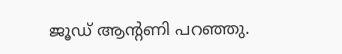ജൂഡ് ആന്റണി പറഞ്ഞു.